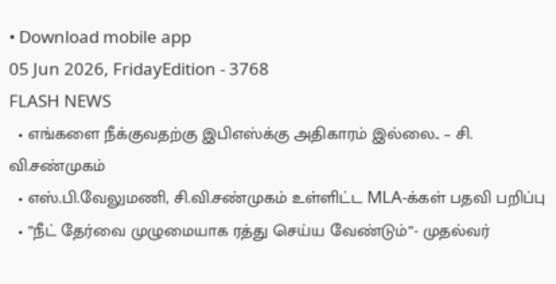• Download mobile app
05 Jun 2026, FridayEdition - 3768
FLASH NEWS
  • எங்களை நீக்குவதற்கு இபிஎஸ்க்கு அதிகாரம் இல்லை.. – சி. வி.சண்முகம்
  • எஸ்.பி.வேலுமணி, சி.வி.சண்முகம் உள்ளிட்ட MLA-க்கள் பதவி பறிப்பு
  • ”நீட் தேர்வை முழுமையாக ரத்து செய்ய வேண்டும்”- முதல்வர்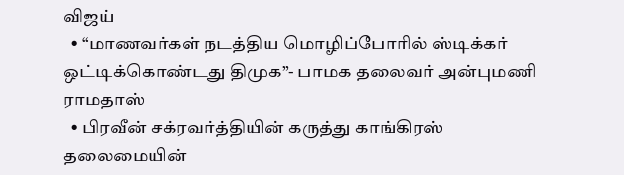விஜய்
  • “மாணவர்கள் நடத்திய மொழிப்போரில் ஸ்டிக்கர் ஒட்டிக்கொண்டது திமுக”- பாமக தலைவர் அன்புமணி ராமதாஸ்
  • பிரவீன் சக்ரவர்த்தியின் கருத்து காங்கிரஸ் தலைமையின்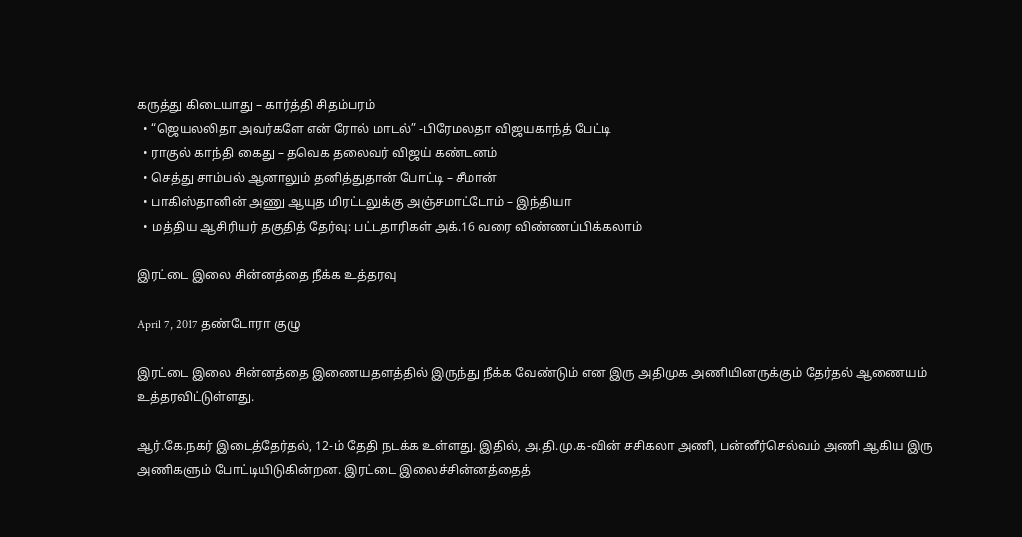கருத்து கிடையாது – கார்த்தி சிதம்பரம்
  • “ஜெயலலிதா அவர்களே என் ரோல் மாடல்” -பிரேமலதா விஜயகாந்த் பேட்டி
  • ராகுல் காந்தி கைது – தவெக தலைவர் விஜய் கண்டனம்
  • செத்து சாம்பல் ஆனாலும் தனித்துதான் போட்டி – சீமான்
  • பாகிஸ்தானின் அணு ஆயுத மிரட்டலுக்கு அஞ்சமாட்டோம் – இந்தியா
  • மத்திய ஆசிரியர் தகுதித் தேர்வு: பட்டதாரிகள் அக்.16 வரை விண்ணப்பிக்கலாம்

இரட்டை இலை சின்னத்தை நீக்க உத்தரவு

April 7, 2017 தண்டோரா குழு

இரட்டை இலை சின்னத்தை இணையதளத்தில் இருந்து நீக்க வேண்டும் என இரு அதிமுக அணியினருக்கும் தேர்தல் ஆணையம் உத்தரவிட்டுள்ளது.

ஆர்.கே.நகர் இடைத்தேர்தல், 12-ம் தேதி நடக்க உள்ளது. இதில், அ.தி.மு.க-வின் சசிகலா அணி, பன்னீர்செல்வம் அணி ஆகிய இரு அணிகளும் போட்டியிடுகின்றன. இரட்டை இலைச்சின்னத்தைத்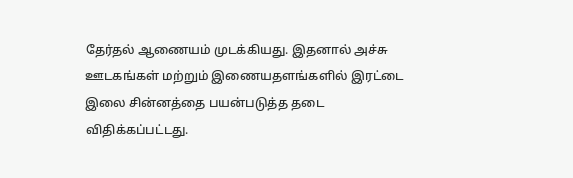தேர்தல் ஆணையம் முடக்கியது. இதனால் அச்சு ஊடகங்கள் மற்றும் இணையதளங்களில் இரட்டை இலை சின்னத்தை பயன்படுத்த தடை விதிக்கப்பட்டது.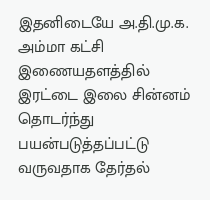இதனிடையே அ.தி.மு.க. அம்மா கட்சி இணையதளத்தில் இரட்டை இலை சின்னம் தொடர்ந்து பயன்படுத்தப்பட்டு வருவதாக தேர்தல்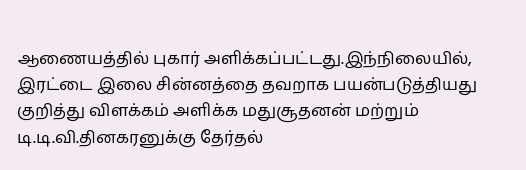ஆணையத்தில் புகார் அளிக்கப்பட்டது.இந்நிலையில், இரட்டை இலை சின்னத்தை தவறாக பயன்படுத்தியது குறித்து விளக்கம் அளிக்க மதுசூதனன் மற்றும் டி.டி.வி.தினகரனுக்கு தேர்தல்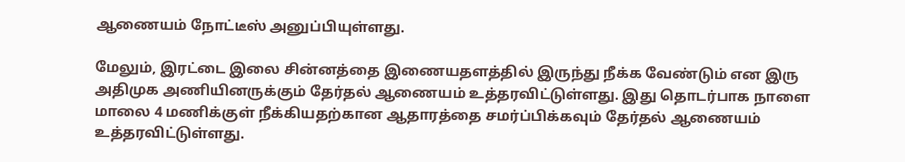ஆணையம் நோட்டீஸ் அனுப்பியுள்ளது.

மேலும், இரட்டை இலை சின்னத்தை இணையதளத்தில் இருந்து நீக்க வேண்டும் என இரு அதிமுக அணியினருக்கும் தேர்தல் ஆணையம் உத்தரவிட்டுள்ளது. இது தொடர்பாக நாளை மாலை 4 மணிக்குள் நீக்கியதற்கான ஆதாரத்தை சமர்ப்பிக்கவும் தேர்தல் ஆணையம் உத்தரவிட்டுள்ளது.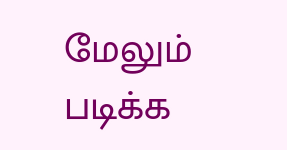மேலும் படிக்க